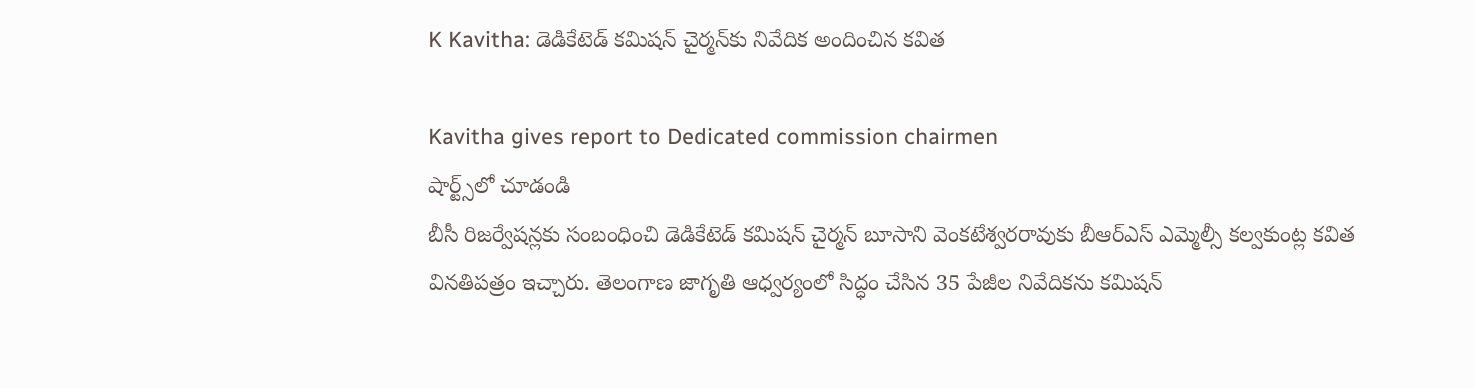K Kavitha: డెడికేటెడ్ కమిషన్ చైర్మన్‌కు నివేదిక అందించిన కవిత

Kavitha gives report to Dedicated commission chairmen
షార్ట్స్‌లో చూడండి
బీసీ రిజర్వేషన్లకు సంబంధించి డెడికేటెడ్ కమిషన్ చైర్మన్ బూసాని వెంకటేశ్వరరావుకు బీఆర్ఎస్ ఎమ్మెల్సీ కల్వకుంట్ల కవిత వినతిపత్రం ఇచ్చారు. తెలంగాణ జాగృతి ఆధ్వర్యంలో సిద్ధం చేసిన 35 పేజీల నివేదికను కమిషన్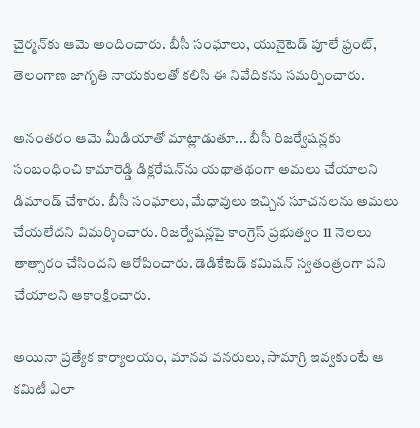చైర్మన్‌కు ఆమె అందించారు. బీసీ సంఘాలు, యునైటెడ్ పూలే ఫ్రంట్, తెలంగాణ జాగృతి నాయకులతో కలిసి ఈ నివేదికను సమర్పించారు.

అనంతరం ఆమె మీడియాతో మాట్లాడుతూ... బీసీ రిజర్వేషన్లకు సంబంధించి కామారెడ్డి డిక్లరేషన్‌ను యథాతథంగా అమలు చేయాలని డిమాండ్ చేశారు. బీసీ సంఘాలు, మేధావులు ఇచ్చిన సూచనలను అమలు చేయలేదని విమర్శించారు. రిజర్వేషన్లపై కాంగ్రెస్ ప్రభుత్వం 11 నెలలు తాత్సారం చేసిందని ఆరోపించారు. డెడికేటెడ్ కమిషన్ స్వతంత్రంగా పని చేయాలని ఆకాంక్షించారు.

అయినా ప్రత్యేక కార్యాలయం, మానవ వనరులు, సామాగ్రి ఇవ్వకుంటే ఆ కమిటీ ఎలా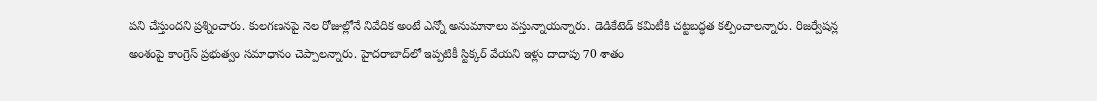పని చేస్తుందని ప్రశ్నించారు. కులగణనపై నెల రోజుల్లోనే నివేదిక అంటే ఎన్నో అనుమానాలు వస్తున్నాయన్నారు. డెడికేటెడ్ కమిటీకి చట్టబద్ధత కల్పించాలన్నారు. రిజర్వేషన్ల అంశంపై కాంగ్రెస్ ప్రభుత్వం సమాధానం చెప్పాలన్నారు. హైదరాబాద్‌లో ఇప్పటికీ స్టిక్కర్ వేయని ఇళ్లు దాదాపు 70 శాతం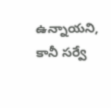ఉన్నాయని, కానీ సర్వే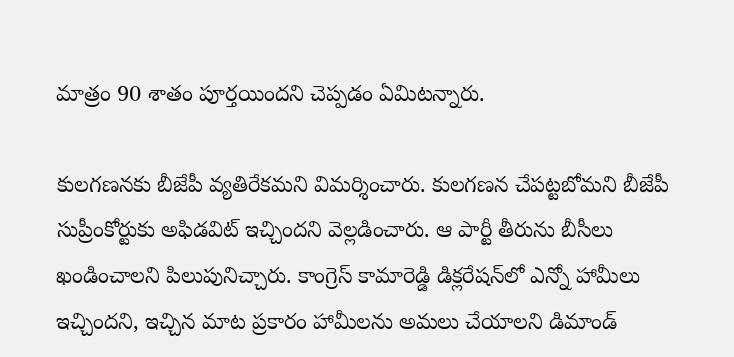మాత్రం 90 శాతం పూర్తయిందని చెప్పడం ఏమిటన్నారు.

కులగణనకు బీజేపీ వ్యతిరేకమని విమర్శించారు. కులగణన చేపట్టబోమని బీజేపీ సుప్రీంకోర్టుకు అఫిడవిట్ ఇచ్చిందని వెల్లడించారు. ఆ పార్టీ తీరును బీసీలు ఖండించాలని పిలుపునిచ్చారు. కాంగ్రెస్ కామారెడ్డి డిక్లరేషన్‌లో ఎన్నో హామీలు ఇచ్చిందని, ఇచ్చిన మాట ప్రకారం హామీలను అమలు చేయాలని డిమాండ్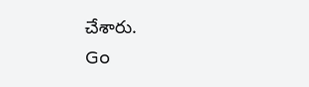చేశారు.
Go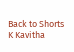Back to Shorts
K Kavitha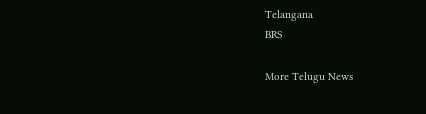Telangana
BRS

More Telugu News